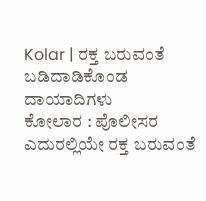Kolar | ರಕ್ತ ಬರುವಂತೆ ಬಡಿದಾಡಿಕೊಂಡ ದಾಯಾದಿಗಳು
ಕೋಲಾರ : ಪೊಲೀಸರ ಎದುರಲ್ಲಿಯೇ ರಕ್ತ ಬರುವಂತೆ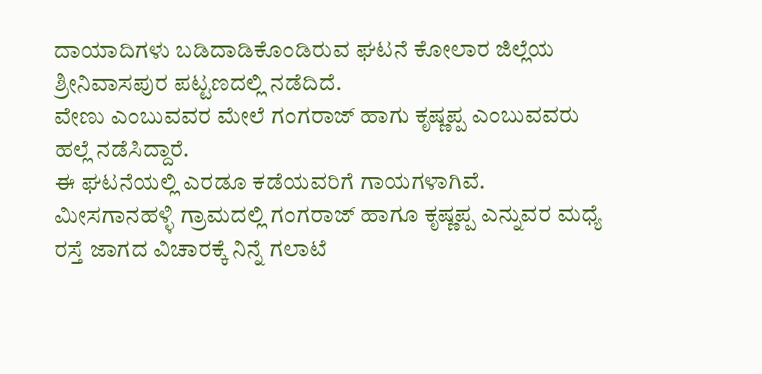ದಾಯಾದಿಗಳು ಬಡಿದಾಡಿಕೊಂಡಿರುವ ಘಟನೆ ಕೋಲಾರ ಜಿಲ್ಲೆಯ ಶ್ರೀನಿವಾಸಪುರ ಪಟ್ಟಣದಲ್ಲಿ ನಡೆದಿದೆ.
ವೇಣು ಎಂಬುವವರ ಮೇಲೆ ಗಂಗರಾಜ್ ಹಾಗು ಕೃಷ್ಣಪ್ಪ ಎಂಬುವವರು ಹಲ್ಲೆ ನಡೆಸಿದ್ದಾರೆ.
ಈ ಘಟನೆಯಲ್ಲಿ ಎರಡೂ ಕಡೆಯವರಿಗೆ ಗಾಯಗಳಾಗಿವೆ.
ಮೀಸಗಾನಹಳ್ಳಿ ಗ್ರಾಮದಲ್ಲಿ ಗಂಗರಾಜ್ ಹಾಗೂ ಕೃಷ್ಣಪ್ಪ ಎನ್ನುವರ ಮಧ್ಯೆ ರಸ್ತೆ ಜಾಗದ ವಿಚಾರಕ್ಕೆ ನಿನ್ನೆ ಗಲಾಟೆ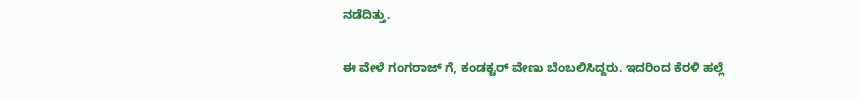ನಡೆದಿತ್ತು.

ಈ ವೇಳೆ ಗಂಗರಾಜ್ ಗೆ, ಕಂಡಕ್ಟರ್ ವೇಣು ಬೆಂಬಲಿಸಿದ್ದರು. ಇದರಿಂದ ಕೆರಳಿ ಹಲ್ಲೆ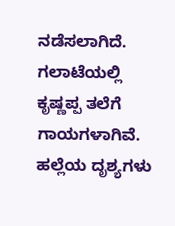ನಡೆಸಲಾಗಿದೆ.
ಗಲಾಟೆಯಲ್ಲಿ ಕೃಷ್ಣಪ್ಪ ತಲೆಗೆ ಗಾಯಗಳಾಗಿವೆ. ಹಲ್ಲೆಯ ದೃಶ್ಯಗಳು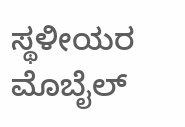ಸ್ಥಳೀಯರ ಮೊಬೈಲ್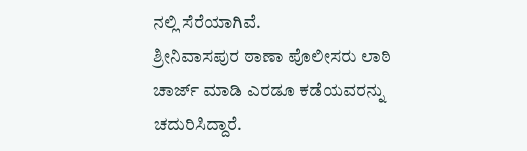ನಲ್ಲಿ ಸೆರೆಯಾಗಿವೆ.
ಶ್ರೀನಿವಾಸಪುರ ಠಾಣಾ ಪೊಲೀಸರು ಲಾಠಿ ಚಾರ್ಜ್ ಮಾಡಿ ಎರಡೂ ಕಡೆಯವರನ್ನು ಚದುರಿಸಿದ್ದಾರೆ.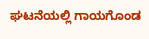ಘಟನೆಯಲ್ಲಿ ಗಾಯಗೊಂಡ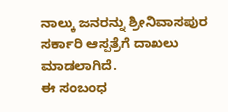ನಾಲ್ಕು ಜನರನ್ನು ಶ್ರೀನಿವಾಸಪುರ ಸರ್ಕಾರಿ ಆಸ್ಪತ್ರೆಗೆ ದಾಖಲು ಮಾಡಲಾಗಿದೆ.
ಈ ಸಂಬಂಧ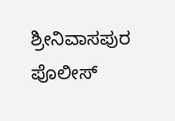ಶ್ರೀನಿವಾಸಪುರ ಪೊಲೀಸ್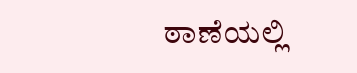ಠಾಣೆಯಲ್ಲಿ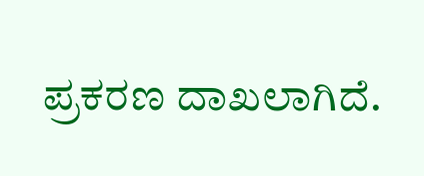ಪ್ರಕರಣ ದಾಖಲಾಗಿದೆ.